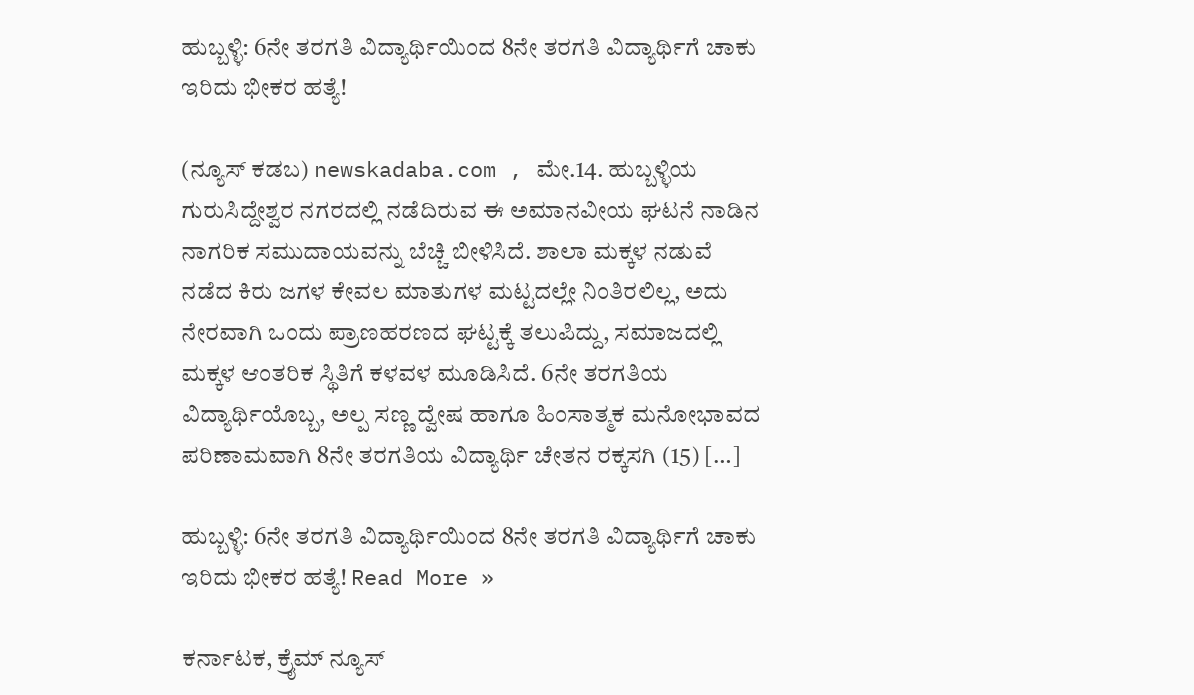ಹುಬ್ಬಳ್ಳಿ: 6ನೇ ತರಗತಿ ವಿದ್ಯಾರ್ಥಿಯಿಂದ 8ನೇ ತರಗತಿ ವಿದ್ಯಾರ್ಥಿಗೆ ಚಾಕು ಇರಿದು ಭೀಕರ ಹತ್ಯೆ!

(ನ್ಯೂಸ್ ಕಡಬ) newskadaba.com , ಮೇ.14. ಹುಬ್ಬಳ್ಳಿಯ ಗುರುಸಿದ್ದೇಶ್ವರ ನಗರದಲ್ಲಿ ನಡೆದಿರುವ ಈ ಅಮಾನವೀಯ ಘಟನೆ ನಾಡಿನ ನಾಗರಿಕ ಸಮುದಾಯವನ್ನು ಬೆಚ್ಚಿ ಬೀಳಿಸಿದೆ. ಶಾಲಾ ಮಕ್ಕಳ ನಡುವೆ ನಡೆದ ಕಿರು ಜಗಳ ಕೇವಲ ಮಾತುಗಳ ಮಟ್ಟದಲ್ಲೇ ನಿಂತಿರಲಿಲ್ಲ, ಅದು ನೇರವಾಗಿ ಒಂದು ಪ್ರಾಣಹರಣದ ಘಟ್ಟಕ್ಕೆ ತಲುಪಿದ್ದು, ಸಮಾಜದಲ್ಲಿ ಮಕ್ಕಳ ಆಂತರಿಕ ಸ್ಥಿತಿಗೆ ಕಳವಳ ಮೂಡಿಸಿದೆ. 6ನೇ ತರಗತಿಯ ವಿದ್ಯಾರ್ಥಿಯೊಬ್ಬ, ಅಲ್ಪ ಸಣ್ಣ ದ್ವೇಷ ಹಾಗೂ ಹಿಂಸಾತ್ಮಕ ಮನೋಭಾವದ ಪರಿಣಾಮವಾಗಿ 8ನೇ ತರಗತಿಯ ವಿದ್ಯಾರ್ಥಿ ಚೇತನ ರಕ್ಕಸಗಿ (15) […]

ಹುಬ್ಬಳ್ಳಿ: 6ನೇ ತರಗತಿ ವಿದ್ಯಾರ್ಥಿಯಿಂದ 8ನೇ ತರಗತಿ ವಿದ್ಯಾರ್ಥಿಗೆ ಚಾಕು ಇರಿದು ಭೀಕರ ಹತ್ಯೆ! Read More »

ಕರ್ನಾಟಕ, ಕ್ರೈಮ್ ನ್ಯೂಸ್